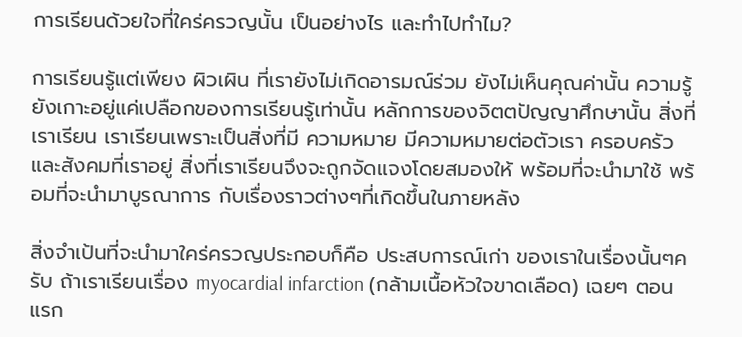การเรียนด้วยใจที่ใคร่ครวญนั้น เป็นอย่างไร และทำไปทำไม?

การเรียนรู้แต่เพียง ผิวเผิน ที่เรายังไม่เกิดอารมณ์ร่วม ยังไม่เห็นคุณค่านั้น ความรู้ยังเกาะอยู่แค่เปลือกของการเรียนรู้เท่านั้น หลักการของจิตตปัญญาศึกษานั้น สิ่งที่เราเรียน เราเรียนเพราะเป็นสิ่งที่มี ความหมาย มีความหมายต่อตัวเรา ครอบครัว และสังคมที่เราอยู่ สิ่งที่เราเรียนจึงจะถูกจัดแจงโดยสมองให้ พร้อมที่จะนำมาใช้ พร้อมที่จะนำมาบูรณาการ กับเรื่องราวต่างๆที่เกิดขึ้นในภายหลัง

สิ่งจำเป้นที่จะนำมาใคร่ครวญประกอบก็คือ ประสบการณ์เก่า ของเราในเรื่องนั้นๆครับ ถ้าเราเรียนเรื่อง myocardial infarction (กล้ามเนื้อหัวใจขาดเลือด) เฉยๆ ตอนแรก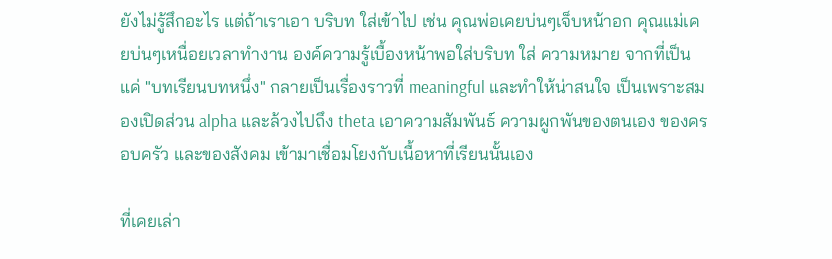ยังไม่รู้สึกอะไร แต่ถ้าเราเอา บริบท ใส่เข้าไป เช่น คุณพ่อเคยบ่นๆเจ็บหน้าอก คุณแม่เคยบ่นๆเหนื่อยเวลาทำงาน องค์ความรู้เบื้องหน้าพอใส่บริบท ใส่ ความหมาย จากที่เป็นแค่ "บทเรียนบทหนึ่ง" กลายเป็นเรื่องราวที่ meaningful และทำให้น่าสนใจ เป็นเพราะสมองเปิดส่วน alpha และล้วงไปถึง theta เอาความสัมพันธ์ ความผูกพันของตนเอง ของครอบครัว และของสังคม เข้ามาเชื่อมโยงกับเนื้อหาที่เรียนนั้นเอง

ที่เคยเล่า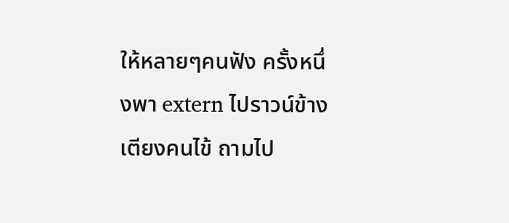ให้หลายๆคนฟัง ครั้งหนึ่งพา extern ไปราวน์ข้างเตียงคนไข้ ถามไป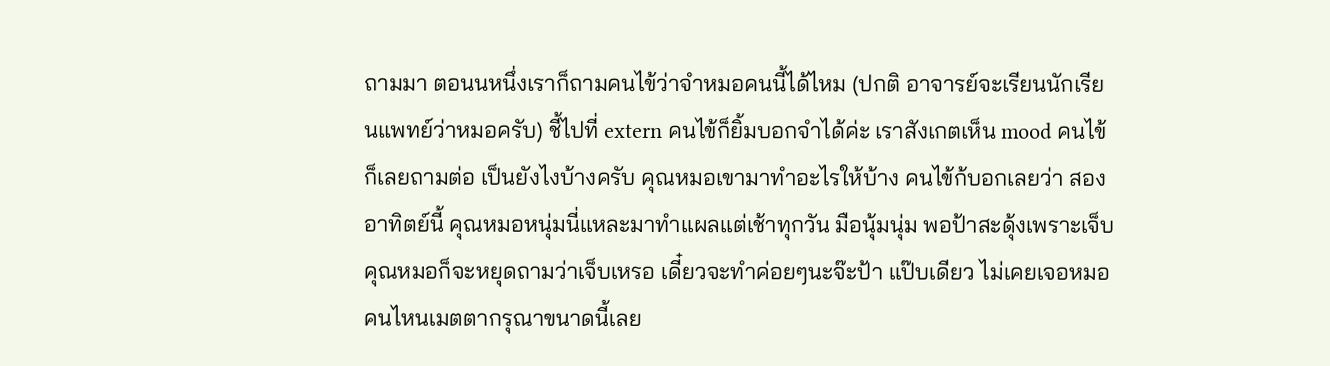ถามมา ตอนนหนึ่งเราก็ถามคนไข้ว่าจำหมอคนนี้ได้ไหม (ปกติ อาจารย์จะเรียนนักเรียนแพทย์ว่าหมอครับ) ชี้ไปที่ extern คนไข้ก็ยิ้มบอกจำได้ค่ะ เราสังเกตเห็น mood คนไข้ ก็เลยถามต่อ เป็นยังไงบ้างครับ คุณหมอเขามาทำอะไรให้บ้าง คนไข้ก้บอกเลยว่า สองอาทิตย์นี้ คุณหมอหนุ่มนี่แหละมาทำแผลแต่เช้าทุกวัน มือนุ้มนุ่ม พอป้าสะดุ้งเพราะเจ็บ คุณหมอก็จะหยุดถามว่าเจ็บเหรอ เดี๋ยวจะทำค่อยๆนะจ๊ะป้า แป๊บเดียว ไม่เคยเจอหมอคนไหนเมตตากรุณาขนาดนี้เลย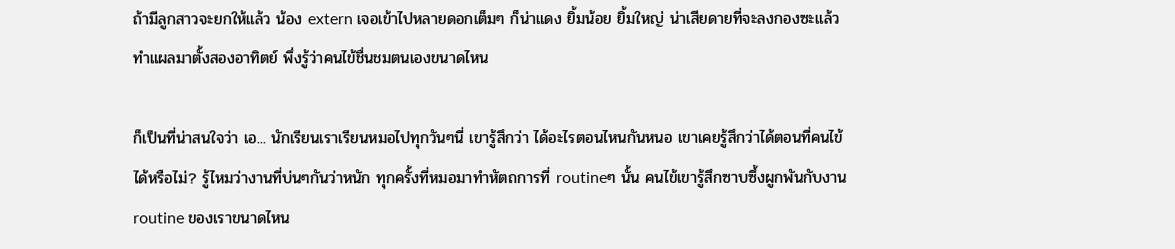ถ้ามีลูกสาวจะยกให้แล้ว น้อง extern เจอเข้าไปหลายดอกเต็มๆ ก็น่าแดง ยิ้มน้อย ยิ้มใหญ่ น่าเสียดายที่จะลงกองซะแล้ว ทำแผลมาตั้งสองอาทิตย์ พึ่งรู้ว่าคนไข้ชื่นชมตนเองขนาดไหน

ก็เป็นที่น่าสนใจว่า เอ... นักเรียนเราเรียนหมอไปทุกวันๆนี่ เขารู้สึกว่า ได้อะไรตอนไหนกันหนอ เขาเคยรู้สึกว่าได้ตอนที่คนไข้ได้หรือไม่? รู้ไหมว่างานที่บ่นๆกันว่าหนัก ทุกครั้งที่หมอมาทำหัตถการที่ routineๆ นั้น คนไข้เขารู้สึกซาบซึ้งผูกพันกับงาน routine ของเราขนาดไหน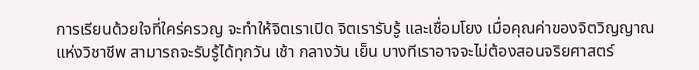การเรียนด้วยใจที่ใคร่ครวญ จะทำให้จิตเราเปิด จิตเรารับรู้ และเชื่อมโยง เมื่อคุณค่าของจิตวิญญาณแห่งวิชาชีพ สามารถจะรับรู้ได้ทุกวัน เช้า กลางวัน เย็น บางทีเราอาจจะไม่ต้องสอนจริยศาสตร์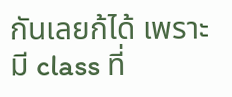กันเลยก้ได้ เพราะมี class ที่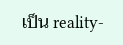เป็น reality-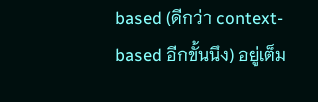based (ดีกว่า context-based อีกขั้นนึง) อยู่เต็ม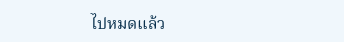ไปหมดแล้ว